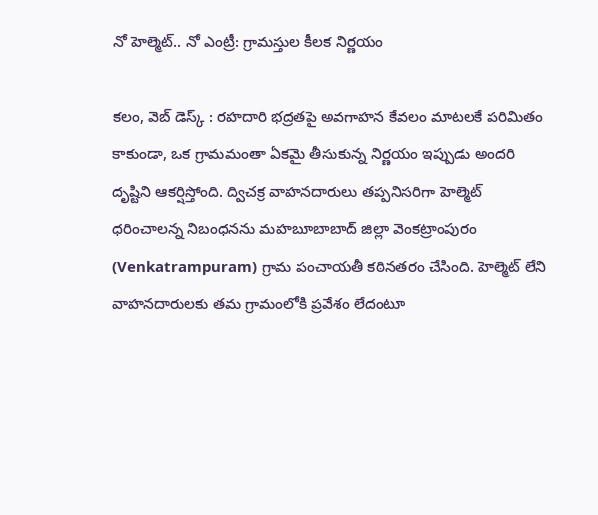నో హెల్మెట్.. నో ఎంట్రీ: గ్రామస్తుల కీలక నిర్ణయం

కలం, వెబ్ డెస్క్ : రహదారి భద్రతపై అవగాహన కేవలం మాటలకే పరిమితం కాకుండా, ఒక గ్రామమంతా ఏకమై తీసుకున్న నిర్ణయం ఇప్పుడు అందరి దృష్టిని ఆకర్షిస్తోంది. ద్విచక్ర వాహనదారులు తప్పనిసరిగా హెల్మెట్ ధరించాలన్న నిబంధనను మహబూబాబాద్ జిల్లా వెంకట్రాంపురం (Venkatrampuram) గ్రామ పంచాయతీ కఠినతరం చేసింది. హెల్మెట్ లేని వాహనదారులకు తమ గ్రామంలోకి ప్రవేశం లేదంటూ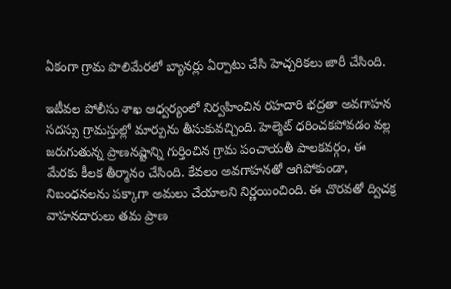ఏకంగా గ్రామ పొలిమేరలో బ్యానర్లు ఏర్పాటు చేసి హెచ్చరికలు జారీ చేసింది.

ఇటీవల పోలీసు శాఖ ఆధ్వర్యంలో నిర్వహించిన రహదారి భద్రతా అవగాహన సదస్సు గ్రామస్తుల్లో మార్పును తీసుకువచ్చింది. హెల్మెట్ ధరించకపోవడం వల్ల జరుగుతున్న ప్రాణనష్టాన్ని గుర్తించిన గ్రామ పంచాయతీ పాలకవర్గం, ఈ మేరకు కీలక తీర్మానం చేసింది. కేవలం అవగాహనతో ఆగిపోకుండా, నిబంధనలను పక్కాగా అమలు చేయాలని నిర్ణయించింది. ఈ చొరవతో ద్విచక్ర వాహనదారులు తమ ప్రాణ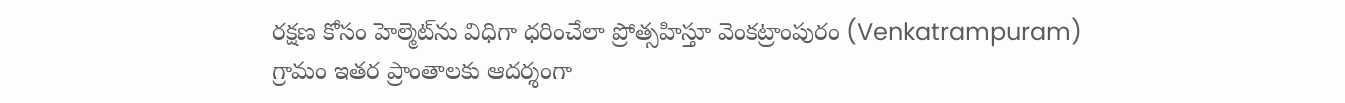రక్షణ కోసం హెల్మెట్‌ను విధిగా ధరించేలా ప్రోత్సహిస్తూ వెంకట్రాంపురం (Venkatrampuram) గ్రామం ఇతర ప్రాంతాలకు ఆదర్శంగా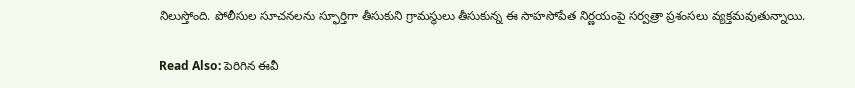నిలుస్తోంది. పోలీసుల సూచనలను స్ఫూర్తిగా తీసుకుని గ్రామస్థులు తీసుకున్న ఈ సాహసోపేత నిర్ణయంపై సర్వత్రా ప్రశంసలు వ్యక్తమవుతున్నాయి.

Read Also: పెరిగిన ఈవీ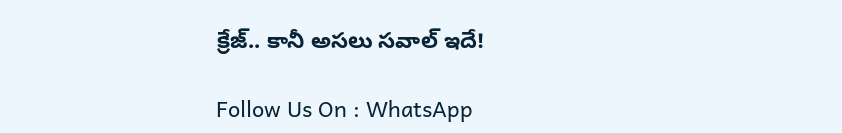క్రేజ్.. కానీ అసలు సవాల్ ఇదే!

Follow Us On : WhatsApp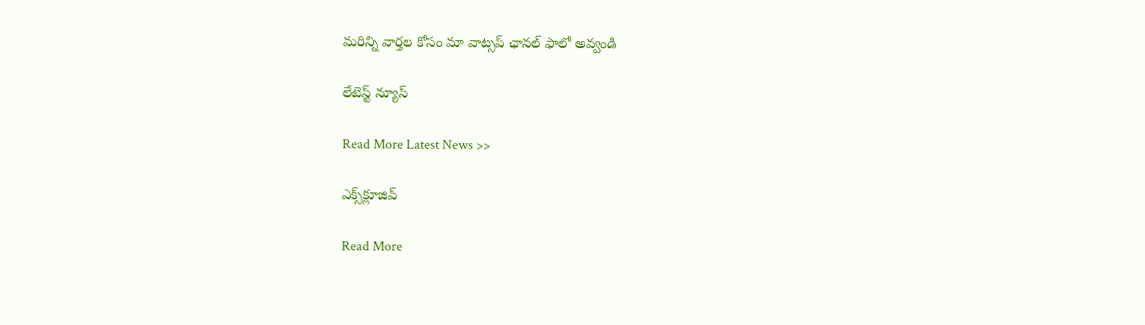మ‌రిన్ని వార్త‌ల కోసం మా వాట్స‌ప్ ఛాన‌ల్ ఫాలో అవ్వండి

లేటెస్ట్ న్యూస్‌

Read More Latest News >>

ఎక్స్‌క్లూజివ్‌

Read More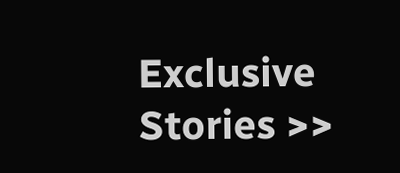Exclusive Stories >>